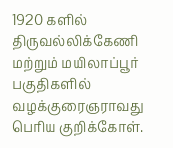1920 களில் திருவல்லிக்கேணி மற்றும் மயிலாப்பூர் பகுதிகளில் வழக்குரைஞராவது பெரிய குறிக்கோள்.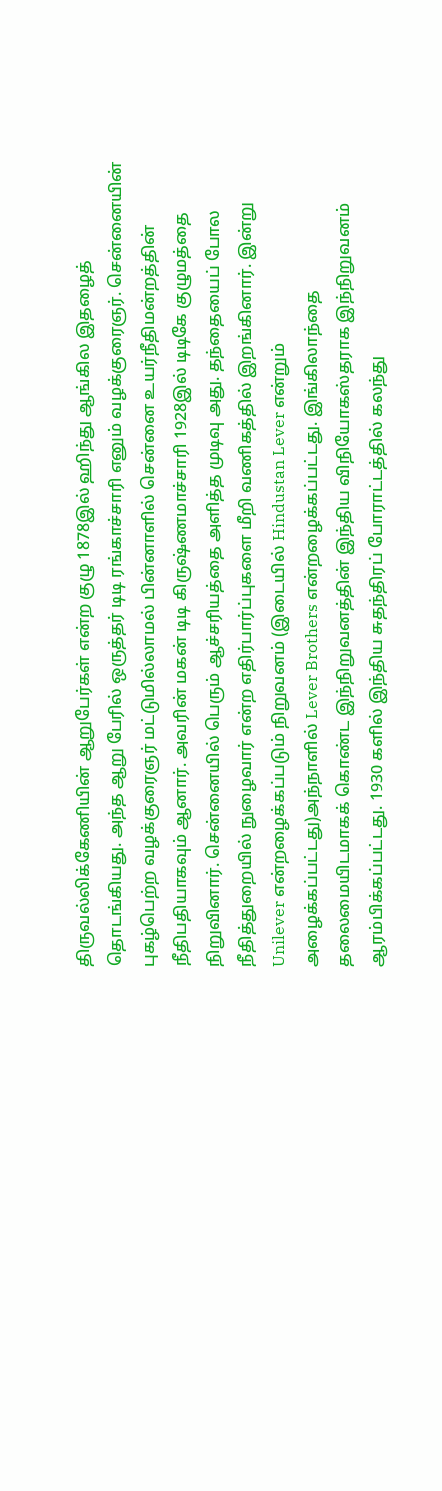திருவல்லிக்கேணியின் ஆறுபேர்கள் என்ற குழு 1878இல் ஹிந்து ஆங்கில இதழைத் தொடங்கியது. அந்த ஆறு பேரில் ஒருத்தர் டிடி ரங்காச்சாரி எனும் வழக்குரைஞர். சென்னையின் புகழ்பெற்ற வழக்குரைஞர் மட்டுமில்லாமல் பின்னாளில் சென்னை உயர்நீதிமன்றத்தின் நீதிபதியாகவும் ஆனார். அவரின் மகன் டிடி கிருஷ்ணமாச்சாரி 1928இல் டிடிகே குழுமத்தை நிறுவினார். சென்னையில் பெரும் ஆச்சரியத்தை அளித்த முடிவு அது. தந்தையைப் போல நீதித்துறையில் நுழைவார் என்ற எதிர்பார்ப்புகளை மீறி வணிகத்தில் இறங்கினார். இன்று Unilever என்றழைக்கப்படும் நிறுவனம் (இடையில் Hindustan Lever என்றும் அழைக்கப்பட்டது)அந்நாளில் Lever Brothers என்றழைக்கப்பட்டது. இங்கிலாந்தை தலைமையிடமாகக் கொண்ட இந்நிறுவனத்தின் இந்திய விநியோகஸ்தராக இந்நிறுவனம் ஆரம்பிக்கப்பட்டது. 1930 களில் இந்திய சுதந்திரப் போராட்டத்தில் கலந்து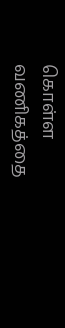கொள்ள வணிகத்தை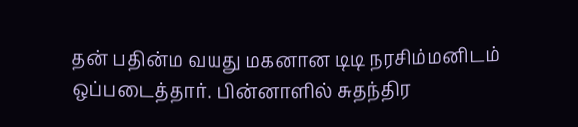தன் பதின்ம வயது மகனான டிடி நரசிம்மனிடம் ஒப்படைத்தார். பின்னாளில் சுதந்திர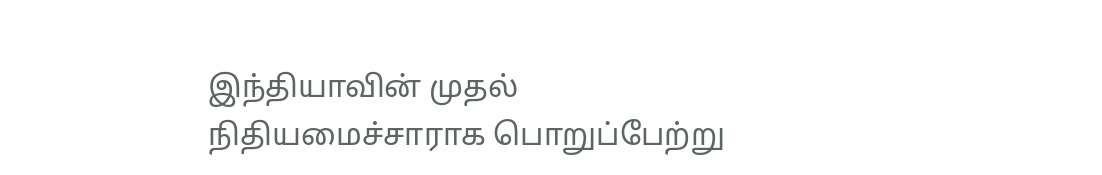இந்தியாவின் முதல் நிதியமைச்சாராக பொறுப்பேற்று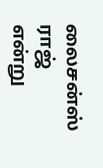லைசன்ஸ் ராஜ் என்று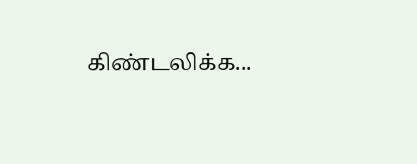கிண்டலிக்க...